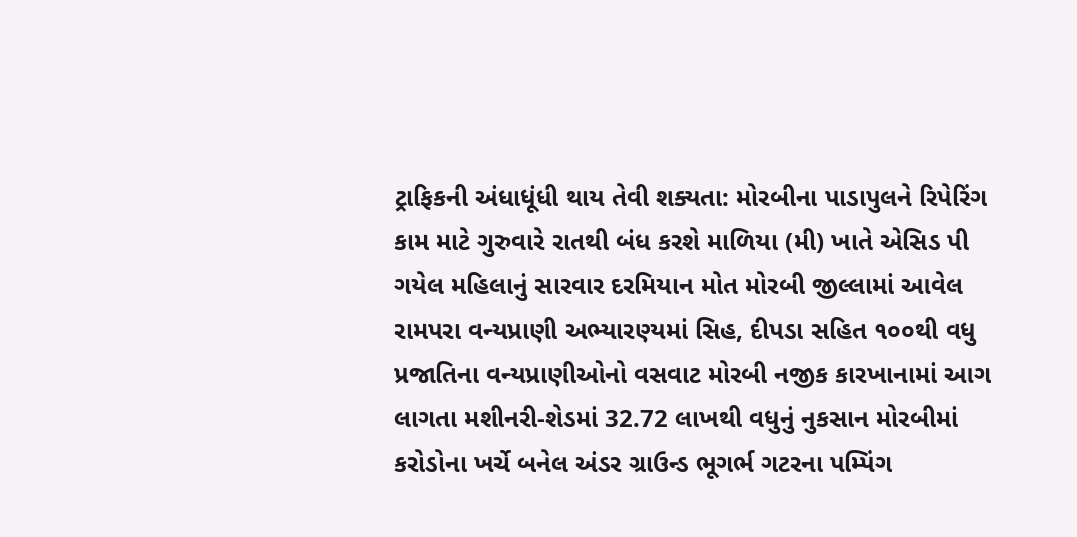ટ્રાફિકની અંધાધૂંધી થાય તેવી શક્યતા: મોરબીના પાડાપુલને રિપેરિંગ કામ માટે ગુરુવારે રાતથી બંધ કરશે માળિયા (મી) ખાતે એસિડ પી ગયેલ મહિલાનું સારવાર દરમિયાન મોત મોરબી જીલ્લામાં આવેલ રામપરા વન્યપ્રાણી અભ્યારણ્યમાં સિહ, દીપડા સહિત ૧૦૦થી વધુ પ્રજાતિના વન્યપ્રાણીઓનો વસવાટ મોરબી નજીક કારખાનામાં આગ લાગતા મશીનરી-શેડમાં 32.72 લાખથી વધુનું નુકસાન મોરબીમાં કરોડોના ખર્ચે બનેલ અંડર ગ્રાઉન્ડ ભૂગર્ભ ગટરના પમ્પિંગ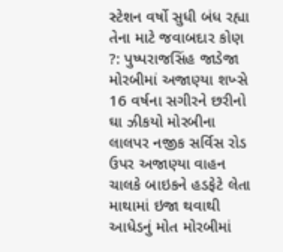સ્ટેશન વર્ષો સુધી બંધ રહ્યા તેના માટે જવાબદાર કોણ ?: પુષ્પરાજસિંહ જાડેજા મોરબીમાં અજાણ્યા શખ્સે 16 વર્ષના સગીરને છરીનો ઘા ઝીકયો મોરબીના લાલપર નજીક સર્વિસ રોડ ઉપર અજાણ્યા વાહન ચાલકે બાઇકને હડફેટે લેતા માથામાં ઇજા થવાથી આધેડનું મોત મોરબીમાં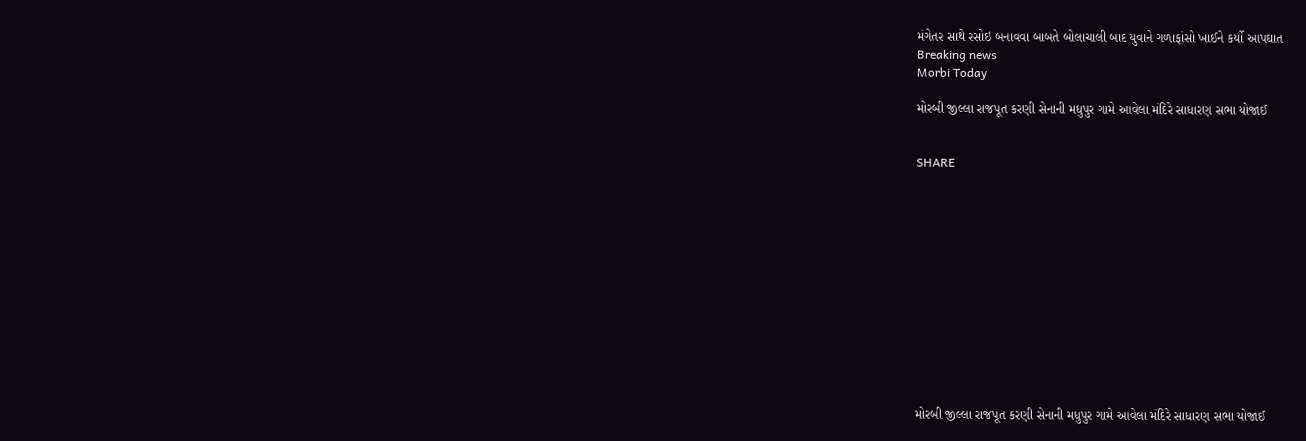મંગેતર સાથે રસોઇ બનાવવા બાબતે બોલાચાલી બાદ યુવાને ગળાફાંસો ખાઈને કર્યો આપઘાત
Breaking news
Morbi Today

મોરબી જીલ્લા રાજપૂત કરણી સેનાની મધુપુર ગામે આવેલા મંદિરે સાધારણ સભા યોજાઈ


SHARE













મોરબી જીલ્લા રાજપૂત કરણી સેનાની મધુપુર ગામે આવેલા મંદિરે સાધારણ સભા યોજાઈ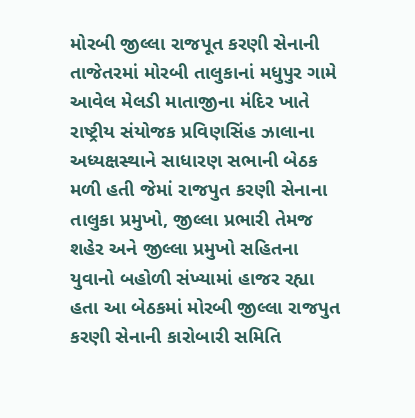મોરબી જીલ્લા રાજપૂત કરણી સેનાની તાજેતરમાં મોરબી તાલુકાનાં મધુપુર ગામે આવેલ મેલડી માતાજીના મંદિર ખાતે રાષ્ટ્રીય સંયોજક પ્રવિણસિંહ ઝાલાના અધ્યક્ષસ્થાને સાધારણ સભાની બેઠક મળી હતી જેમાં રાજપુત કરણી સેનાના તાલુકા પ્રમુખો, જીલ્લા પ્રભારી તેમજ શહેર અને જીલ્લા પ્રમુખો સહિતના યુવાનો બહોળી સંખ્યામાં હાજર રહ્યા હતા આ બેઠકમાં મોરબી જીલ્લા રાજપુત કરણી સેનાની કારોબારી સમિતિ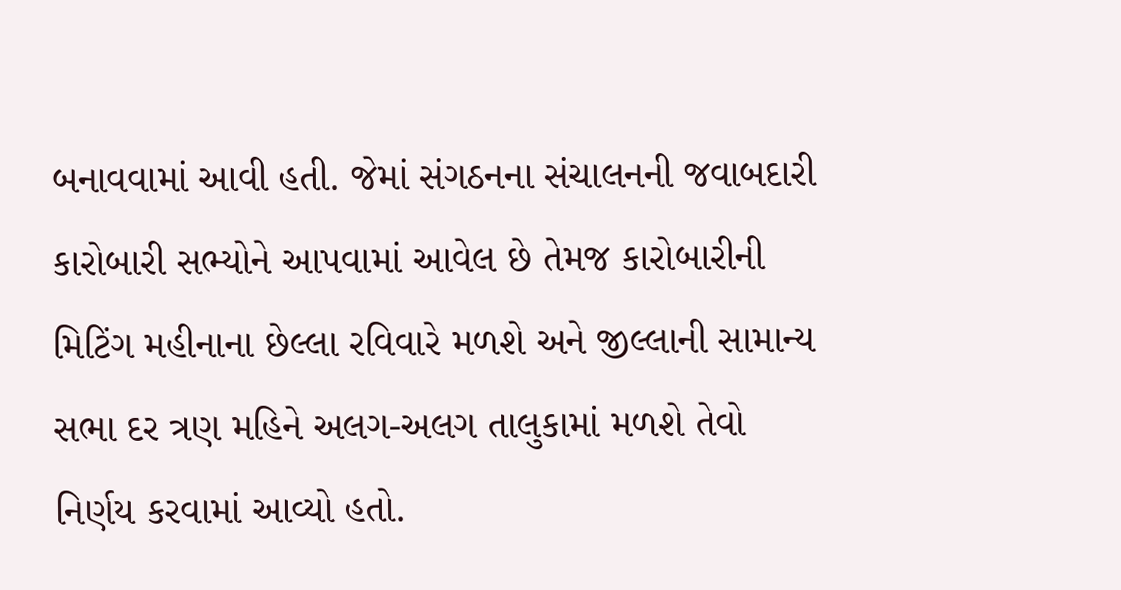બનાવવામાં આવી હતી. જેમાં સંગઠનના સંચાલનની જવાબદારી કારોબારી સભ્યોને આપવામાં આવેલ છે તેમજ કારોબારીની મિટિંગ મહીનાના છેલ્લા રવિવારે મળશે અને જીલ્લાની સામાન્ય સભા દર ત્રણ મહિને અલગ-અલગ તાલુકામાં મળશે તેવો નિર્ણય કરવામાં આવ્યો હતો.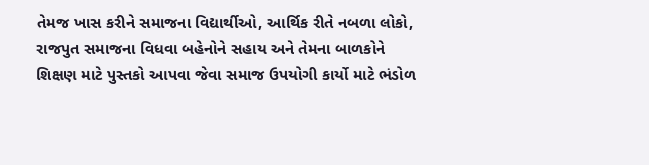તેમજ ખાસ કરીને સમાજના વિદ્યાર્થીઓ, આર્થિક રીતે નબળા લોકો, રાજપુત સમાજના વિધવા બહેનોને સહાય અને તેમના બાળકોને શિક્ષણ માટે પુસ્તકો આપવા જેવા સમાજ ઉપયોગી કાર્યો માટે ભંડોળ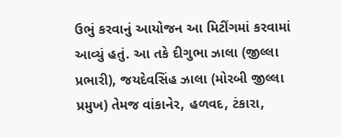ઉભું કરવાનું આયોજન આ મિટીંગમાં કરવામાં આવ્યું હતું. આ તકે દીગુભા ઝાલા (જીલ્લા પ્રભારી), જયદેવસિંહ ઝાલા (મોરબી જીલ્લા પ્રમુખ) તેમજ વાંકાનેર, હળવદ, ટંકારા,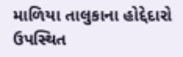માળિયા તાલુકાના હોદ્દેદારો ઉપસ્થિત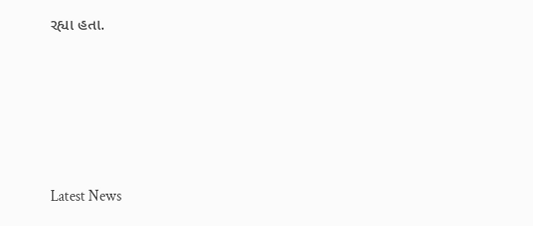રહ્યા હતા.






Latest News